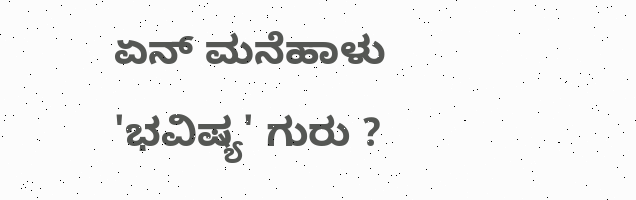ಏನ್ ಮನೆಹಾಳು 'ಭವಿಷ್ಯ' ಗುರು ?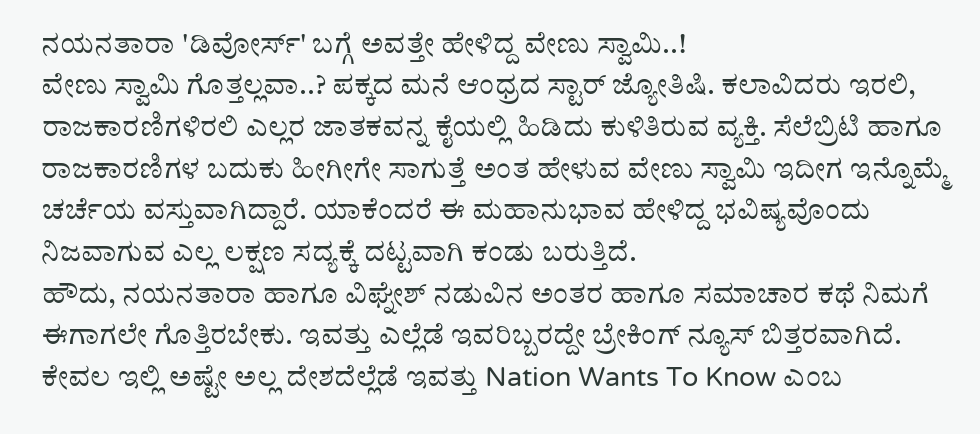ನಯನತಾರಾ 'ಡಿವೋರ್ಸ್' ಬಗ್ಗೆ ಅವತ್ತೇ ಹೇಳಿದ್ದ ವೇಣು ಸ್ವಾಮಿ..!
ವೇಣು ಸ್ವಾಮಿ ಗೊತ್ತಲ್ಲವಾ..? ಪಕ್ಕದ ಮನೆ ಆಂಧ್ರದ ಸ್ಟಾರ್ ಜ್ಯೋತಿಷಿ. ಕಲಾವಿದರು ಇರಲಿ, ರಾಜಕಾರಣಿಗಳಿರಲಿ ಎಲ್ಲರ ಜಾತಕವನ್ನ ಕೈಯಲ್ಲಿ ಹಿಡಿದು ಕುಳಿತಿರುವ ವ್ಯಕ್ತಿ. ಸೆಲೆಬ್ರಿಟಿ ಹಾಗೂ ರಾಜಕಾರಣಿಗಳ ಬದುಕು ಹೀಗೀಗೇ ಸಾಗುತ್ತೆ ಅಂತ ಹೇಳುವ ವೇಣು ಸ್ವಾಮಿ ಇದೀಗ ಇನ್ನೊಮ್ಮೆ ಚರ್ಚೆಯ ವಸ್ತುವಾಗಿದ್ದಾರೆ. ಯಾಕೆಂದರೆ ಈ ಮಹಾನುಭಾವ ಹೇಳಿದ್ದ ಭವಿಷ್ಯವೊಂದು ನಿಜವಾಗುವ ಎಲ್ಲ ಲಕ್ಷಣ ಸದ್ಯಕ್ಕೆ ದಟ್ಟವಾಗಿ ಕಂಡು ಬರುತ್ತಿದೆ.
ಹೌದು, ನಯನತಾರಾ ಹಾಗೂ ವಿಘ್ನೇಶ್ ನಡುವಿನ ಅಂತರ ಹಾಗೂ ಸಮಾಚಾರ ಕಥೆ ನಿಮಗೆ ಈಗಾಗಲೇ ಗೊತ್ತಿರಬೇಕು. ಇವತ್ತು ಎಲ್ಲೆಡೆ ಇವರಿಬ್ಬರದ್ದೇ ಬ್ರೇಕಿಂಗ್ ನ್ಯೂಸ್ ಬಿತ್ತರವಾಗಿದೆ. ಕೇವಲ ಇಲ್ಲಿ ಅಷ್ಟೇ ಅಲ್ಲ ದೇಶದೆಲ್ಲೆಡೆ ಇವತ್ತು Nation Wants To Know ಎಂಬ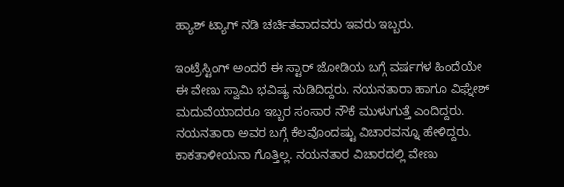ಹ್ಯಾಶ್ ಟ್ಯಾಗ್ ನಡಿ ಚರ್ಚಿತವಾದವರು ಇವರು ಇಬ್ಬರು.

ಇಂಟ್ರೆಸ್ಟಿಂಗ್ ಅಂದರೆ ಈ ಸ್ಟಾರ್ ಜೋಡಿಯ ಬಗ್ಗೆ ವರ್ಷಗಳ ಹಿಂದೆಯೇ ಈ ವೇಣು ಸ್ವಾಮಿ ಭವಿಷ್ಯ ನುಡಿದಿದ್ದರು. ನಯನತಾರಾ ಹಾಗೂ ವಿಘ್ನೇಶ್ ಮದುವೆಯಾದರೂ ಇಬ್ಬರ ಸಂಸಾರ ನೌಕೆ ಮುಳುಗುತ್ತೆ ಎಂದಿದ್ದರು. ನಯನತಾರಾ ಅವರ ಬಗ್ಗೆ ಕೆಲವೊಂದಷ್ಟು ವಿಚಾರವನ್ನೂ ಹೇಳಿದ್ದರು. ಕಾಕತಾಳೀಯನಾ ಗೊತ್ತಿಲ್ಲ. ನಯನತಾರ ವಿಚಾರದಲ್ಲಿ ವೇಣು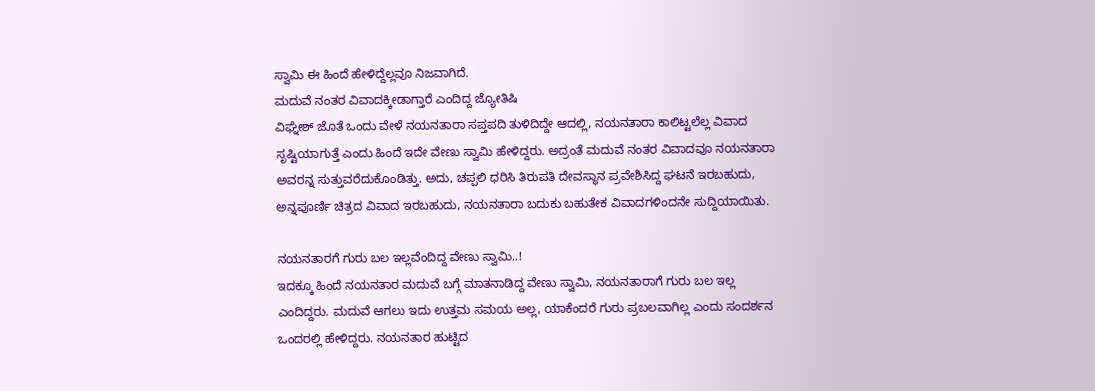ಸ್ವಾಮಿ ಈ ಹಿಂದೆ ಹೇಳಿದ್ದೆಲ್ಲವೂ ನಿಜವಾಗಿದೆ.
ಮದುವೆ ನಂತರ ವಿವಾದಕ್ಕೀಡಾಗ್ತಾರೆ ಎಂದಿದ್ದ ಜ್ಯೋತಿಷಿ
ವಿಘ್ನೇಶ್ ಜೊತೆ ಒಂದು ವೇಳೆ ನಯನತಾರಾ ಸಪ್ತಪದಿ ತುಳಿದಿದ್ದೇ ಆದಲ್ಲಿ, ನಯನತಾರಾ ಕಾಲಿಟ್ಟಲೆಲ್ಲ ವಿವಾದ ಸೃಷ್ಟಿಯಾಗುತ್ತೆ ಎಂದು ಹಿಂದೆ ಇದೇ ವೇಣು ಸ್ವಾಮಿ ಹೇಳಿದ್ದರು. ಅದ್ರಂತೆ ಮದುವೆ ನಂತರ ವಿವಾದವೂ ನಯನತಾರಾ ಅವರನ್ನ ಸುತ್ತುವರೆದುಕೊಂಡಿತ್ತು. ಅದು, ಚಪ್ಪಲಿ ಧರಿಸಿ ತಿರುಪತಿ ದೇವಸ್ಥಾನ ಪ್ರವೇಶಿಸಿದ್ದ ಘಟನೆ ಇರಬಹುದು, ಅನ್ನಪೂರ್ಣಿ ಚಿತ್ರದ ವಿವಾದ ಇರಬಹುದು, ನಯನತಾರಾ ಬದುಕು ಬಹುತೇಕ ವಿವಾದಗಳಿಂದನೇ ಸುದ್ದಿಯಾಯಿತು.

ನಯನತಾರಗೆ ಗುರು ಬಲ ಇಲ್ಲವೆಂದಿದ್ದ ವೇಣು ಸ್ವಾಮಿ..!
ಇದಕ್ಕೂ ಹಿಂದೆ ನಯನತಾರ ಮದುವೆ ಬಗ್ಗೆ ಮಾತನಾಡಿದ್ದ ವೇಣು ಸ್ವಾಮಿ, ನಯನತಾರಾಗೆ ಗುರು ಬಲ ಇಲ್ಲ ಎಂದಿದ್ದರು. ಮದುವೆ ಆಗಲು ಇದು ಉತ್ತಮ ಸಮಯ ಅಲ್ಲ, ಯಾಕೆಂದರೆ ಗುರು ಪ್ರಬಲವಾಗಿಲ್ಲ ಎಂದು ಸಂದರ್ಶನ ಒಂದರಲ್ಲಿ ಹೇಳಿದ್ದರು. ನಯನತಾರ ಹುಟ್ಟಿದ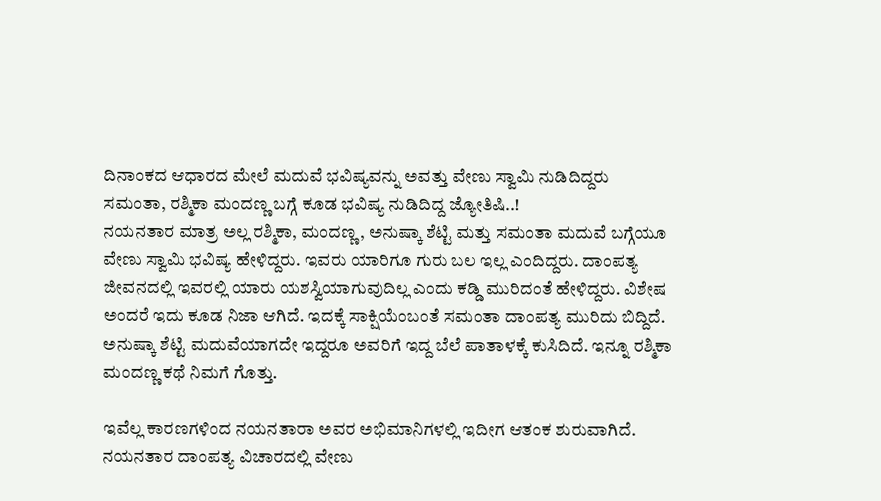ದಿನಾಂಕದ ಆಧಾರದ ಮೇಲೆ ಮದುವೆ ಭವಿಷ್ಯವನ್ನು ಅವತ್ತು ವೇಣು ಸ್ವಾಮಿ ನುಡಿದಿದ್ದರು
ಸಮಂತಾ, ರಶ್ಮಿಕಾ ಮಂದಣ್ಣ ಬಗ್ಗೆ ಕೂಡ ಭವಿಷ್ಯ ನುಡಿದಿದ್ದ ಜ್ಯೋತಿಷಿ..!
ನಯನತಾರ ಮಾತ್ರ ಅಲ್ಲ ರಶ್ಮಿಕಾ, ಮಂದಣ್ಣ, ಅನುಷ್ಕಾ ಶೆಟ್ಟಿ ಮತ್ತು ಸಮಂತಾ ಮದುವೆ ಬಗ್ಗೆಯೂ ವೇಣು ಸ್ವಾಮಿ ಭವಿಷ್ಯ ಹೇಳಿದ್ದರು. ಇವರು ಯಾರಿಗೂ ಗುರು ಬಲ ಇಲ್ಲ ಎಂದಿದ್ದರು. ದಾಂಪತ್ಯ ಜೀವನದಲ್ಲಿ ಇವರಲ್ಲಿ ಯಾರು ಯಶಸ್ವಿಯಾಗುವುದಿಲ್ಲ ಎಂದು ಕಡ್ಡಿ ಮುರಿದಂತೆ ಹೇಳಿದ್ದರು. ವಿಶೇಷ ಅಂದರೆ ಇದು ಕೂಡ ನಿಜಾ ಆಗಿದೆ. ಇದಕ್ಕೆ ಸಾಕ್ಷಿಯೆಂಬಂತೆ ಸಮಂತಾ ದಾಂಪತ್ಯ ಮುರಿದು ಬಿದ್ದಿದೆ. ಅನುಷ್ಕಾ ಶೆಟ್ಟಿ ಮದುವೆಯಾಗದೇ ಇದ್ದರೂ ಅವರಿಗೆ ಇದ್ದ ಬೆಲೆ ಪಾತಾಳಕ್ಕೆ ಕುಸಿದಿದೆ. ಇನ್ನೂ ರಶ್ಮಿಕಾ ಮಂದಣ್ಣ ಕಥೆ ನಿಮಗೆ ಗೊತ್ತು.

ಇವೆಲ್ಲ ಕಾರಣಗಳಿಂದ ನಯನತಾರಾ ಅವರ ಅಭಿಮಾನಿಗಳಲ್ಲಿ ಇದೀಗ ಆತಂಕ ಶುರುವಾಗಿದೆ. ನಯನತಾರ ದಾಂಪತ್ಯ ವಿಚಾರದಲ್ಲಿ ವೇಣು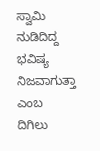ಸ್ವಾಮಿ ನುಡಿದಿದ್ದ ಭವಿಷ್ಯ ನಿಜವಾಗುತ್ತಾ ಎಂಬ ದಿಗಿಲು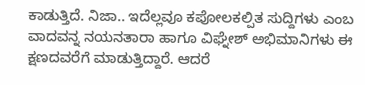ಕಾಡುತ್ತಿದೆ. ನಿಜಾ.. ಇದೆಲ್ಲವೂ ಕಪೋಲಕಲ್ಪಿತ ಸುದ್ದಿಗಳು ಎಂಬ ವಾದವನ್ನ ನಯನತಾರಾ ಹಾಗೂ ವಿಘ್ನೇಶ್ ಅಭಿಮಾನಿಗಳು ಈ ಕ್ಷಣದವರೆಗೆ ಮಾಡುತ್ತಿದ್ದಾರೆ. ಆದರೆ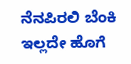ನೆನಪಿರಲಿ ಬೆಂಕಿ ಇಲ್ಲದೇ ಹೊಗೆ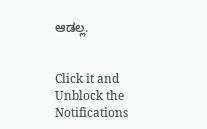ಆಡಲ್ಲ.


Click it and Unblock the Notifications